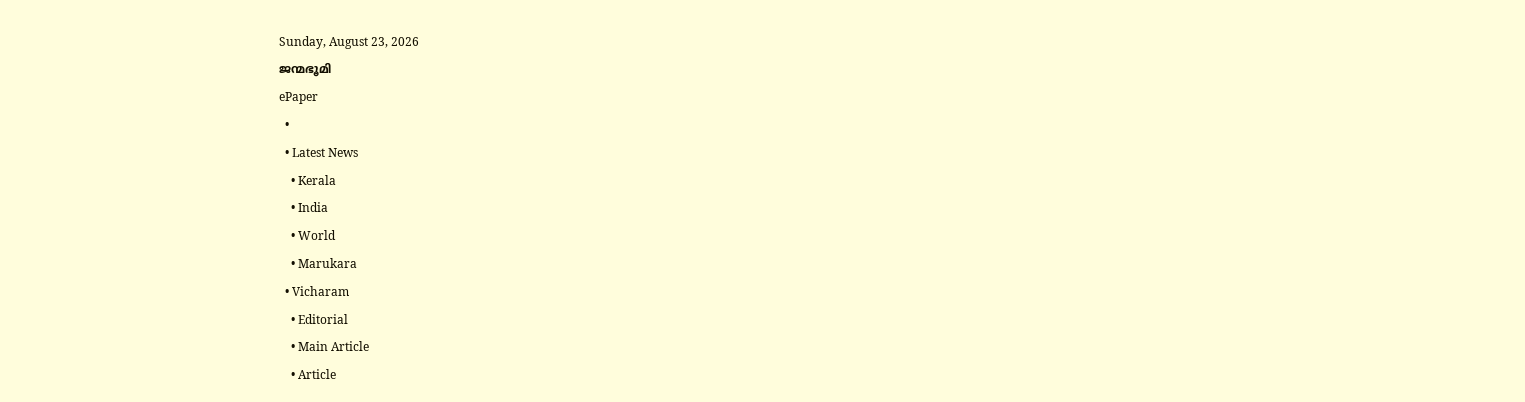Sunday, August 23, 2026
ജന്മഭൂമി
ePaper
  •
  • Latest News
    • Kerala
    • India
    • World
    • Marukara
  • Vicharam
    • Editorial
    • Main Article
    • Article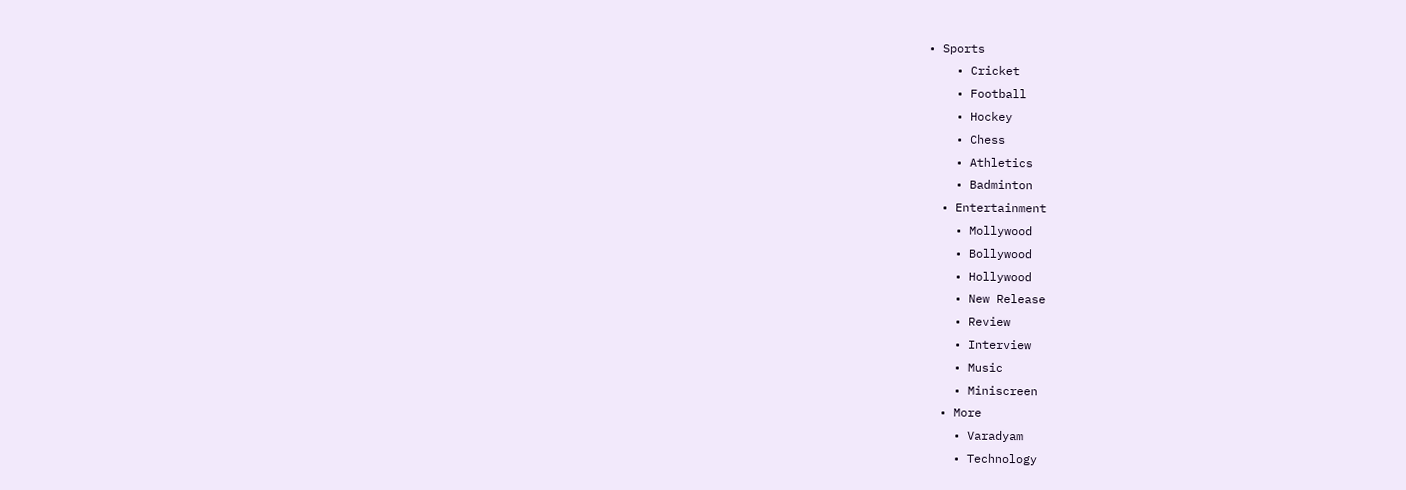• Sports
    • Cricket
    • Football
    • Hockey
    • Chess
    • Athletics
    • Badminton
  • Entertainment
    • Mollywood
    • Bollywood
    • Hollywood
    • New Release
    • Review
    • Interview
    • Music
    • Miniscreen
  • More
    • Varadyam
    • Technology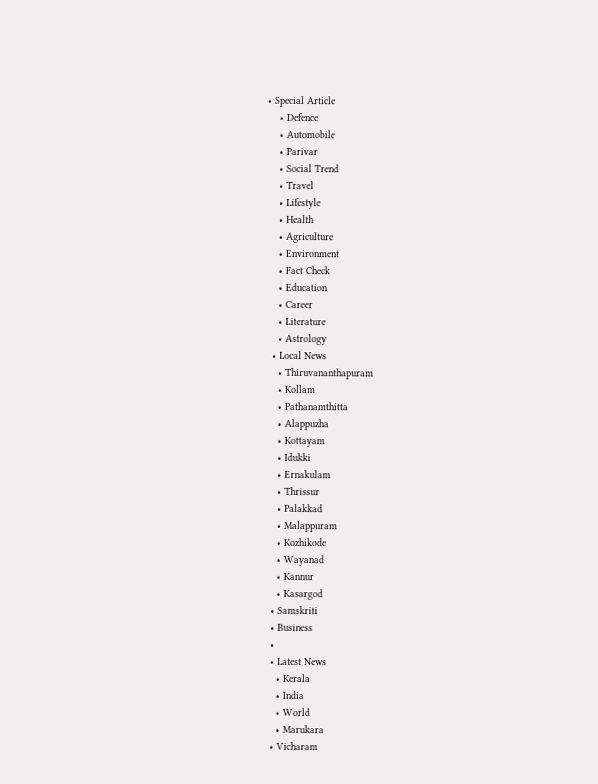• Special Article
    • Defence
    • Automobile
    • Parivar
    • Social Trend
    • Travel
    • Lifestyle
    • Health
    • Agriculture
    • Environment
    • Fact Check
    • Education
    • Career
    • Literature
    • Astrology
  • Local News
    • Thiruvananthapuram
    • Kollam
    • Pathanamthitta
    • Alappuzha
    • Kottayam
    • Idukki
    • Ernakulam
    • Thrissur
    • Palakkad
    • Malappuram
    • Kozhikode
    • Wayanad
    • Kannur
    • Kasargod
  • Samskriti
  • Business
  •
  • Latest News
    • Kerala
    • India
    • World
    • Marukara
  • Vicharam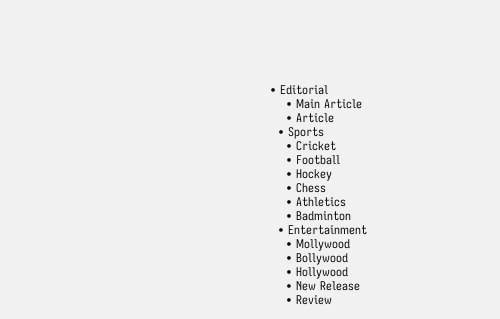• Editorial
    • Main Article
    • Article
  • Sports
    • Cricket
    • Football
    • Hockey
    • Chess
    • Athletics
    • Badminton
  • Entertainment
    • Mollywood
    • Bollywood
    • Hollywood
    • New Release
    • Review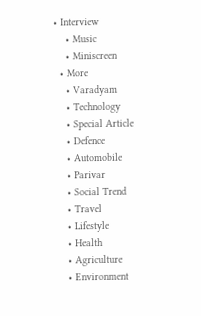• Interview
    • Music
    • Miniscreen
  • More
    • Varadyam
    • Technology
    • Special Article
    • Defence
    • Automobile
    • Parivar
    • Social Trend
    • Travel
    • Lifestyle
    • Health
    • Agriculture
    • Environment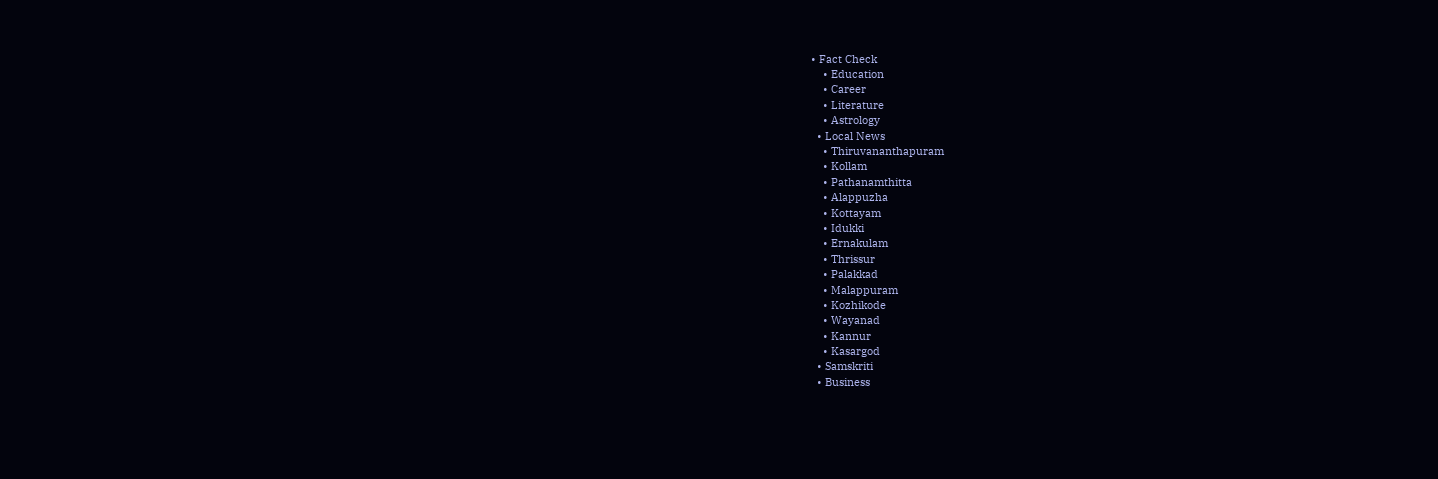• Fact Check
    • Education
    • Career
    • Literature
    • Astrology
  • Local News
    • Thiruvananthapuram
    • Kollam
    • Pathanamthitta
    • Alappuzha
    • Kottayam
    • Idukki
    • Ernakulam
    • Thrissur
    • Palakkad
    • Malappuram
    • Kozhikode
    • Wayanad
    • Kannur
    • Kasargod
  • Samskriti
  • Business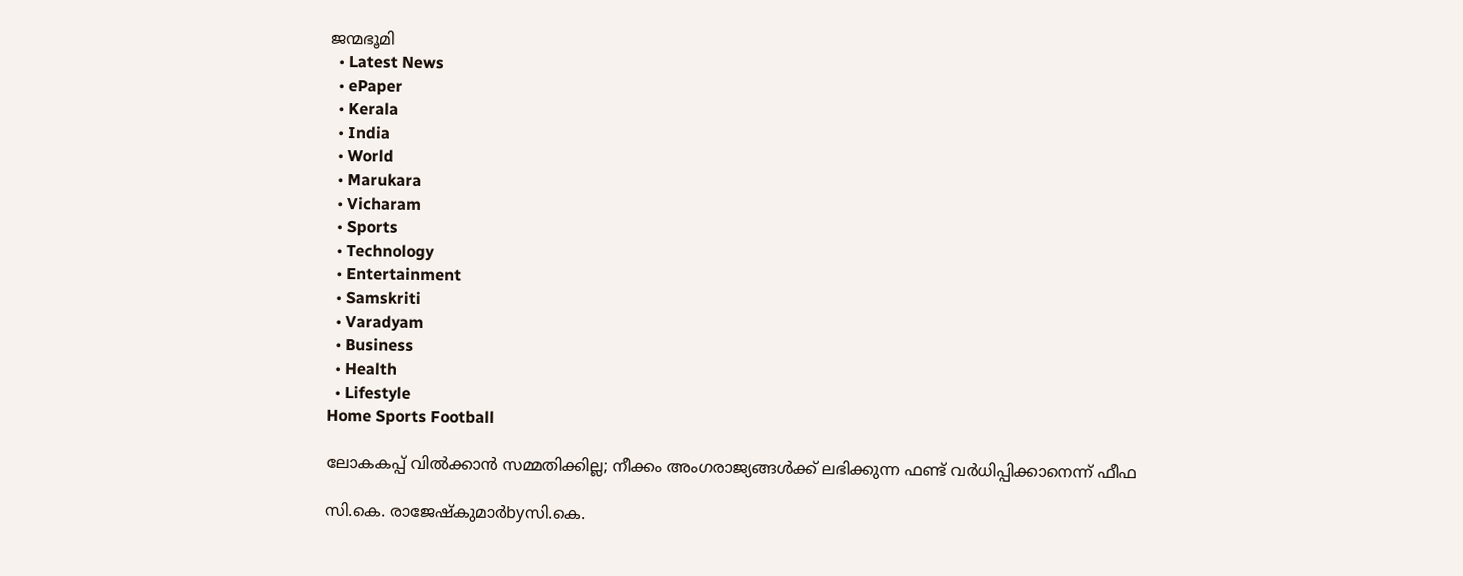ജന്മഭൂമി
  • Latest News
  • ePaper
  • Kerala
  • India
  • World
  • Marukara
  • Vicharam
  • Sports
  • Technology
  • Entertainment
  • Samskriti
  • Varadyam
  • Business
  • Health
  • Lifestyle
Home Sports Football

ലോകകപ്പ് വില്‍ക്കാന്‍ സമ്മതിക്കില്ല; നീക്കം അംഗരാജ്യങ്ങള്‍ക്ക് ലഭിക്കുന്ന ഫണ്ട് വര്‍ധിപ്പിക്കാനെന്ന് ഫീഫ

സി.കെ. രാജേഷ്‌കുമാര്‍byസി.കെ.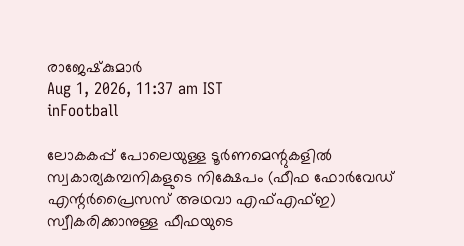രാജേഷ്‌കുമാര്‍
Aug 1, 2026, 11:37 am IST
inFootball

ലോകകപ്പ് പോലെയുള്ള ടൂര്‍ണമെന്റുകളില്‍ സ്വകാര്യകമ്പനികളുടെ നിക്ഷേപം (ഫീഫ ഫോര്‍വേഡ് എന്റര്‍പ്രൈസസ് അഥവാ എഫ്എഫ്ഇ) സ്വീകരിക്കാനുള്ള ഫീഫയുടെ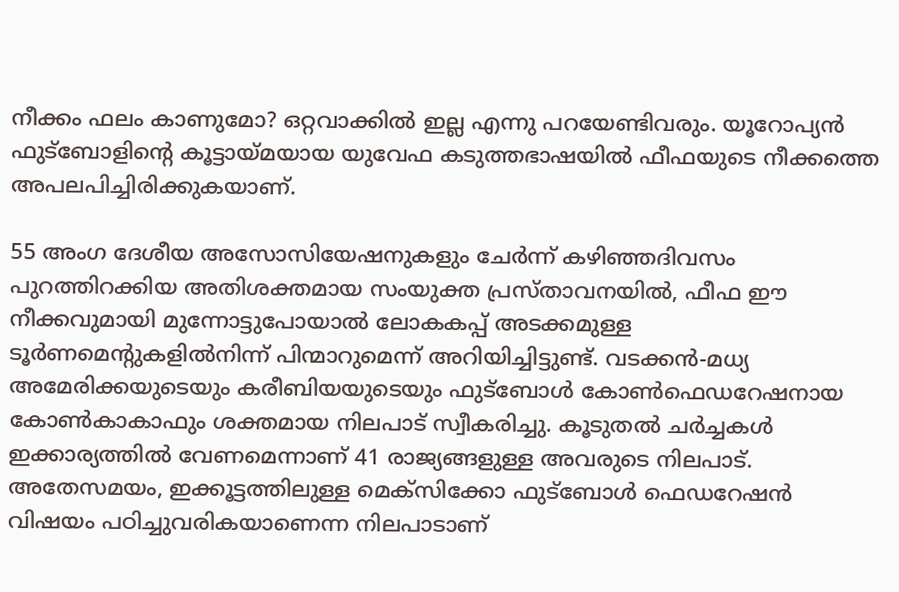നീക്കം ഫലം കാണുമോ? ഒറ്റവാക്കില്‍ ഇല്ല എന്നു പറയേണ്ടിവരും. യൂറോപ്യന്‍ ഫുട്‌ബോളിന്റെ കൂട്ടായ്‌മയായ യുവേഫ കടുത്തഭാഷയില്‍ ഫീഫയുടെ നീക്കത്തെ അപലപിച്ചിരിക്കുകയാണ്.

55 അംഗ ദേശീയ അസോസിയേഷനുകളും ചേര്‍ന്ന് കഴിഞ്ഞദിവസം പുറത്തിറക്കിയ അതിശക്തമായ സംയുക്ത പ്രസ്താവനയില്‍, ഫീഫ ഈ നീക്കവുമായി മുന്നോട്ടുപോയാല്‍ ലോകകപ്പ് അടക്കമുള്ള ടൂര്‍ണമെന്റുകളില്‍നിന്ന് പിന്മാറുമെന്ന് അറിയിച്ചിട്ടുണ്ട്. വടക്കന്‍-മധ്യ അമേരിക്കയുടെയും കരീബിയയുടെയും ഫുട്‌ബോള്‍ കോണ്‍ഫെഡറേഷനായ കോണ്‍കാകാഫും ശക്തമായ നിലപാട് സ്വീകരിച്ചു. കൂടുതല്‍ ചര്‍ച്ചകള്‍ ഇക്കാര്യത്തില്‍ വേണമെന്നാണ് 41 രാജ്യങ്ങളുള്ള അവരുടെ നിലപാട്. അതേസമയം, ഇക്കൂട്ടത്തിലുള്ള മെക്‌സിക്കോ ഫുട്‌ബോള്‍ ഫെഡറേഷന്‍ വിഷയം പഠിച്ചുവരികയാണെന്ന നിലപാടാണ്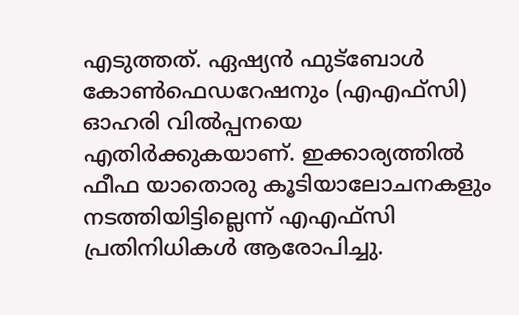എടുത്തത്. ഏഷ്യന്‍ ഫുട്‌ബോള്‍ കോണ്‍ഫെഡറേഷനും (എഎഫ്‌സി) ഓഹരി വില്‍പ്പനയെ എതിര്‍ക്കുകയാണ്. ഇക്കാര്യത്തില്‍ ഫീഫ യാതൊരു കൂടിയാലോചനകളും നടത്തിയിട്ടില്ലെന്ന് എഎഫ്‌സി പ്രതിനിധികള്‍ ആരോപിച്ചു.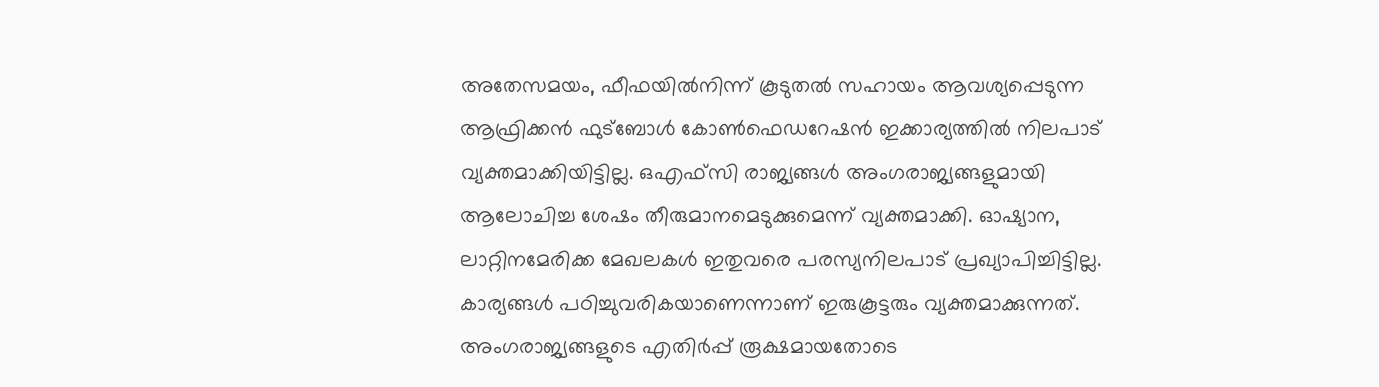അതേസമയം, ഫീഫയില്‍നിന്ന് കൂടുതല്‍ സഹായം ആവശ്യപ്പെടുന്ന ആഫ്രിക്കന്‍ ഫുട്‌ബോള്‍ കോണ്‍ഫെഡറേഷന്‍ ഇക്കാര്യത്തില്‍ നിലപാട് വ്യക്തമാക്കിയിട്ടില്ല. ഒഎഫ്‌സി രാജ്യങ്ങള്‍ അംഗരാജ്യങ്ങളുമായി ആലോചിച്ച ശേഷം തീരുമാനമെടുക്കുമെന്ന് വ്യക്തമാക്കി. ഓഷ്യാന, ലാറ്റിനമേരിക്ക മേഖലകള്‍ ഇതുവരെ പരസ്യനിലപാട് പ്രഖ്യാപിച്ചിട്ടില്ല. കാര്യങ്ങള്‍ പഠിച്ചുവരികയാണെന്നാണ് ഇരുകൂട്ടരും വ്യക്തമാക്കുന്നത്. അംഗരാജ്യങ്ങളുടെ എതിര്‍പ്പ് രൂക്ഷമായതോടെ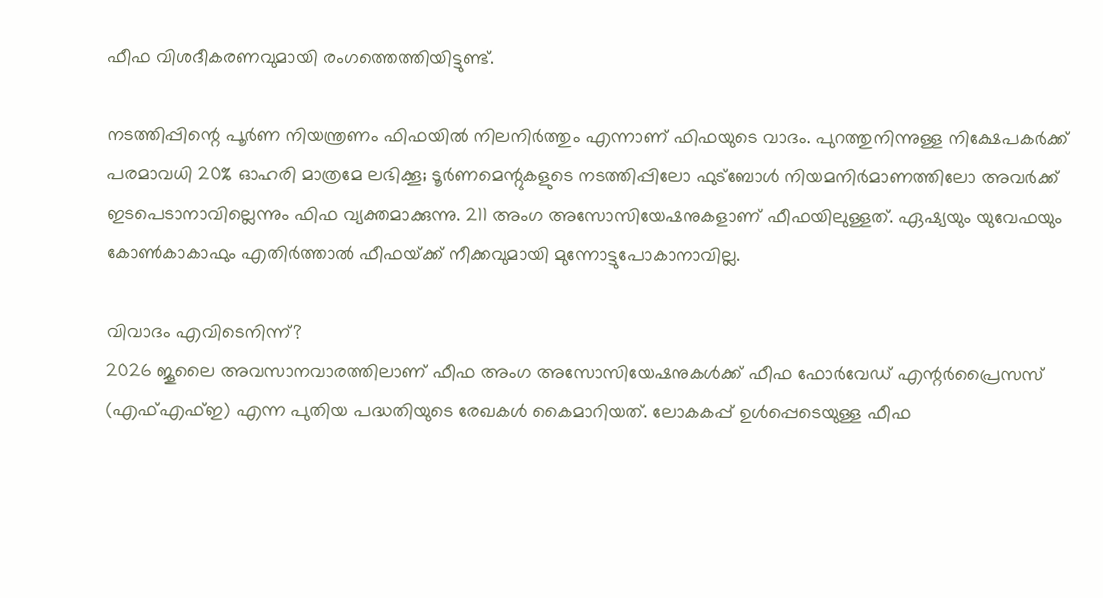ഫീഫ വിശദീകരണവുമായി രംഗത്തെത്തിയിട്ടുണ്ട്.

നടത്തിപ്പിന്റെ പൂര്‍ണ നിയന്ത്രണം ഫിഫയില്‍ നിലനിര്‍ത്തും എന്നാണ് ഫിഫയുടെ വാദം. പുറത്തുനിന്നുള്ള നിക്ഷേപകര്‍ക്ക് പരമാവധി 20% ഓഹരി മാത്രമേ ലഭിക്കൂ; ടൂര്‍ണമെന്റുകളുടെ നടത്തിപ്പിലോ ഫുട്‌ബോള്‍ നിയമനിര്‍മാണത്തിലോ അവര്‍ക്ക് ഇടപെടാനാവില്ലെന്നും ഫിഫ വ്യക്തമാക്കുന്നു. 211 അംഗ അസോസിയേഷനുകളാണ് ഫീഫയിലുള്ളത്. ഏഷ്യയും യുവേഫയും കോണ്‍കാകാഫും എതിര്‍ത്താല്‍ ഫീഫയ്‌ക്ക് നീക്കവുമായി മുന്നോട്ടുപോകാനാവില്ല.

വിവാദം എവിടെനിന്ന്?
2026 ജൂലൈ അവസാനവാരത്തിലാണ് ഫീഫ അംഗ അസോസിയേഷനുകള്‍ക്ക് ഫീഫ ഫോര്‍വേഡ് എന്റര്‍പ്രൈസസ് (എഫ്എഫ്ഇ) എന്ന പുതിയ പദ്ധതിയുടെ രേഖകള്‍ കൈമാറിയത്. ലോകകപ്പ് ഉള്‍പ്പെടെയുള്ള ഫീഫ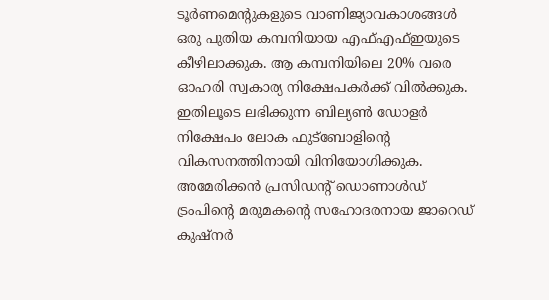ടൂര്‍ണമെന്റുകളുടെ വാണിജ്യാവകാശങ്ങള്‍ ഒരു പുതിയ കമ്പനിയായ എഫ്എഫ്ഇയുടെ കീഴിലാക്കുക. ആ കമ്പനിയിലെ 20% വരെ ഓഹരി സ്വകാര്യ നിക്ഷേപകര്‍ക്ക് വില്‍ക്കുക. ഇതിലൂടെ ലഭിക്കുന്ന ബില്യണ്‍ ഡോളര്‍ നിക്ഷേപം ലോക ഫുട്‌ബോളിന്റെ വികസനത്തിനായി വിനിയോഗിക്കുക. അമേരിക്കന്‍ പ്രസിഡന്റ് ഡൊണാള്‍ഡ് ട്രംപിന്റെ മരുമകന്റെ സഹോദരനായ ജാറെഡ് കുഷ്‌നര്‍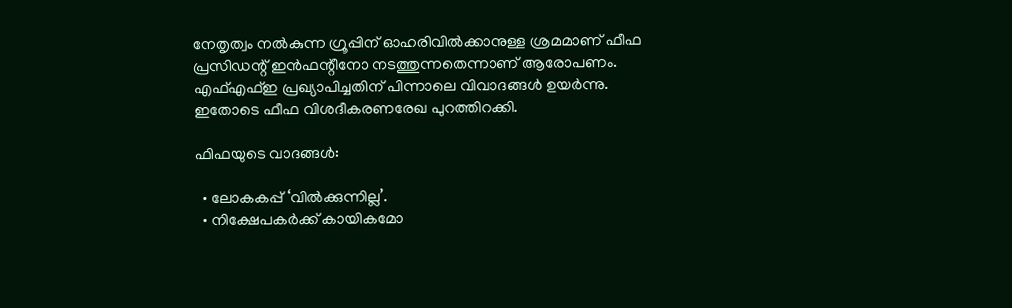നേതൃത്വം നല്‍കുന്ന ഗ്രൂപ്പിന് ഓഹരിവില്‍ക്കാനുള്ള ശ്രമമാണ് ഫീഫ പ്രസിഡന്റ് ഇന്‍ഫന്റീനോ നടത്തുന്നതെന്നാണ് ആരോപണം. എഫ്എഫ്ഇ പ്രഖ്യാപിച്ചതിന് പിന്നാലെ വിവാദങ്ങള്‍ ഉയര്‍ന്നു. ഇതോടെ ഫീഫ വിശദീകരണരേഖ പുറത്തിറക്കി.

ഫിഫയുടെ വാദങ്ങള്‍:

  • ലോകകപ്പ് ‘വില്‍ക്കുന്നില്ല’.
  • നിക്ഷേപകര്‍ക്ക് കായികമോ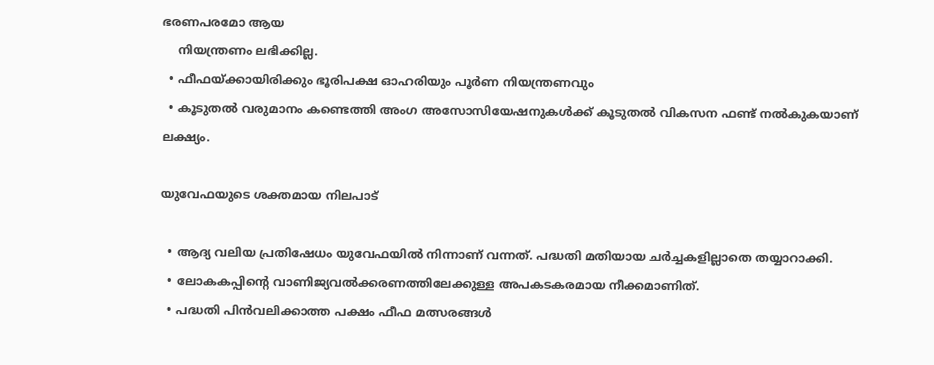ഭരണപരമോ ആയ
    നിയന്ത്രണം ലഭിക്കില്ല.
  • ഫീഫയ്‌ക്കായിരിക്കും ഭൂരിപക്ഷ ഓഹരിയും പൂര്‍ണ നിയന്ത്രണവും
  • കൂടുതല്‍ വരുമാനം കണ്ടെത്തി അംഗ അസോസിയേഷനുകള്‍ക്ക് കൂടുതല്‍ വികസന ഫണ്ട് നല്‍കുകയാണ് ലക്ഷ്യം.

യുവേഫയുടെ ശക്തമായ നിലപാട്

  • ആദ്യ വലിയ പ്രതിഷേധം യുവേഫയില്‍ നിന്നാണ് വന്നത്. പദ്ധതി മതിയായ ചര്‍ച്ചകളില്ലാതെ തയ്യാറാക്കി.
  • ലോകകപ്പിന്റെ വാണിജ്യവല്‍ക്കരണത്തിലേക്കുള്ള അപകടകരമായ നീക്കമാണിത്.
  • പദ്ധതി പിന്‍വലിക്കാത്ത പക്ഷം ഫീഫ മത്സരങ്ങള്‍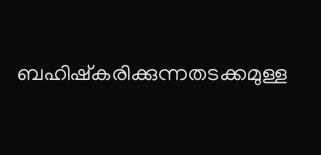ബഹിഷ്‌കരിക്കുന്നതടക്കമുള്ള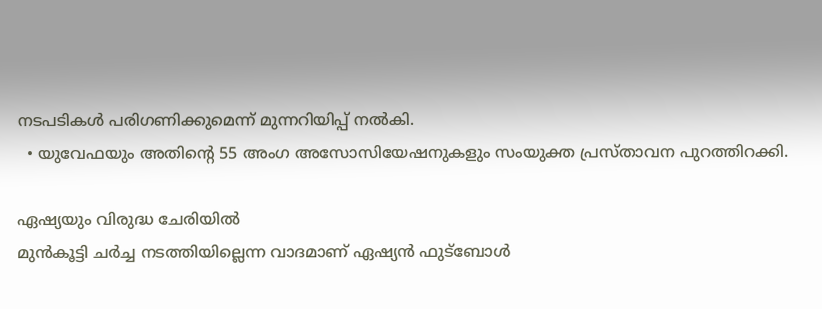നടപടികള്‍ പരിഗണിക്കുമെന്ന് മുന്നറിയിപ്പ് നല്‍കി.
  • യുവേഫയും അതിന്റെ 55 അംഗ അസോസിയേഷനുകളും സംയുക്ത പ്രസ്താവന പുറത്തിറക്കി.

ഏഷ്യയും വിരുദ്ധ ചേരിയില്‍
മുന്‍കൂട്ടി ചര്‍ച്ച നടത്തിയില്ലെന്ന വാദമാണ് ഏഷ്യന്‍ ഫുട്‌ബോള്‍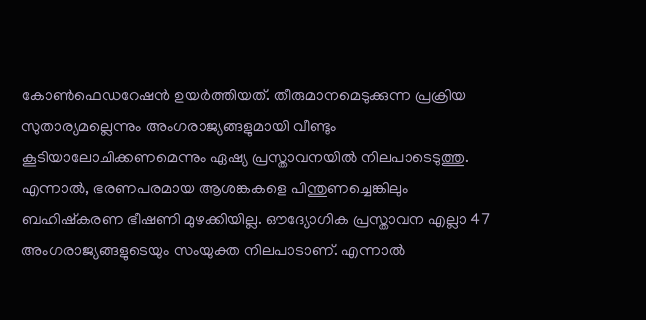കോണ്‍ഫെഡറേഷന്‍ ഉയര്‍ത്തിയത്. തീരുമാനമെടുക്കുന്ന പ്രക്രിയ സുതാര്യമല്ലെന്നും അംഗരാജ്യങ്ങളുമായി വീണ്ടും കൂടിയാലോചിക്കണമെന്നും ഏഷ്യ പ്രസ്താവനയില്‍ നിലപാടെടുത്തു. എന്നാല്‍, ഭരണപരമായ ആശങ്കകളെ പിന്തുണച്ചെങ്കിലും ബഹിഷ്‌കരണ ഭീഷണി മുഴക്കിയില്ല. ഔദ്യോഗിക പ്രസ്താവന എല്ലാ 47 അംഗരാജ്യങ്ങളുടെയും സംയുക്ത നിലപാടാണ്. എന്നാല്‍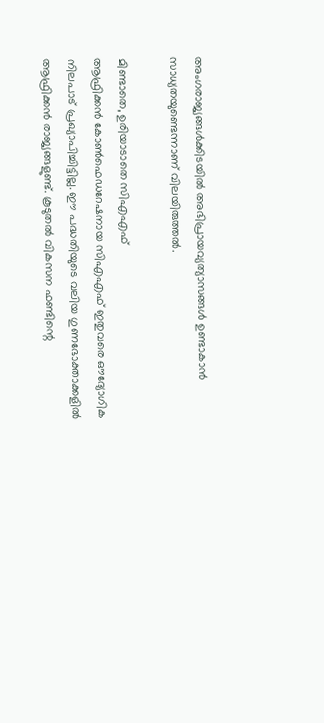അംഗരാജ്യങ്ങള്‍ക്കിടയില്‍ അഭിപ്രായവ്യത്യാസങ്ങള്‍ ഉണ്ടാകാന്‍ സാധ്യതയുണ്ടെന്നാണ് വിലയിരുത്തല്‍.

മിണ്ടാതെ, ഉരിയാടാതെ സിഎഎഫ്
ആഫ്രിക്കന്‍ കോണ്‍ഫെഡറേഷനായ സിഎഎഫ് ഇതുവരെ ഔദ്യോഗിക നിലപാട് പ്രഖ്യാപിച്ചിട്ടില്ല. ഈ പദ്ധതിയുടെ വലിയ ഗുണഭോക്താക്കളില്‍ ആഫ്രിക്കന്‍ രാജ്യങ്ങളുണ്ട്. കൂടുതല്‍ വികസന ഫണ്ടിന്റെ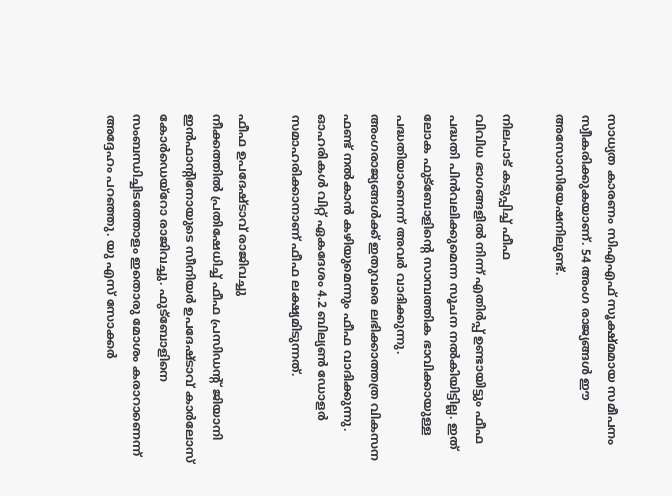സാധ്യത കാരണം സിഎഎഫ് സൂക്ഷ്മമായ സമീപനം സ്വീകരിക്കുകയാണ്. 54 അംഗ രാജ്യങ്ങള്‍ ഈ അസോസിയേഷനിലുണ്ട്.

നിലപാട് കടുപ്പിച്ച് ഫീഫ
വിവിധ ഭാഗങ്ങളില്‍ നിന്ന് എതിര്‍പ്പ് ഉണ്ടായിട്ടും ഫീഫ പദ്ധതി പിന്‍വലിക്കുമെന്ന സൂചന നല്‍കിയിട്ടില്ല. ഇത് ലോക ഫുട്‌ബോളിന്റെ സാമ്പത്തിക ഭാവിക്കായുള്ള പദ്ധതിയാണെന്ന് അവര്‍ വാദിക്കുന്നു. അംഗരാജ്യങ്ങള്‍ക്ക് ഇതുവരെ ലഭിക്കാത്തത്ര വികസന ഫണ്ട് നല്‍കാന്‍ കഴിയുമെന്നും ഫീഫ വാദിക്കുന്നു. ഓഹരികള്‍ വിറ്റ് ഏകദേശം 4.2 ബില്യണ്‍ ഡോളര്‍ സമാഹരിക്കാനാണ് ഫീഫ ലക്ഷ്യമിടുന്നത്.

ഫീഫ ഉപദേഷ്ടാവ് രാജിവച്ചു
നീക്കത്തില്‍ പ്രതിഷേധിച്ച് ഫീഫ പ്രസിഡന്റ് ജിയാനി ഇന്‍ഫാന്റിനോയുടെ സീനിയര്‍ ഉപദേഷ്ടാവ് കാര്‍ലോസ് കോര്‍ഡെയ്‌റോ രാജിവച്ചു. ഫുട്ബോളിനെ സംബന്ധിച്ചിടത്തോളം ഇതൊരു മോശം കരാറാണെന്ന് അദ്ദേഹം പറഞ്ഞു. യു എസ് സോക്കര്‍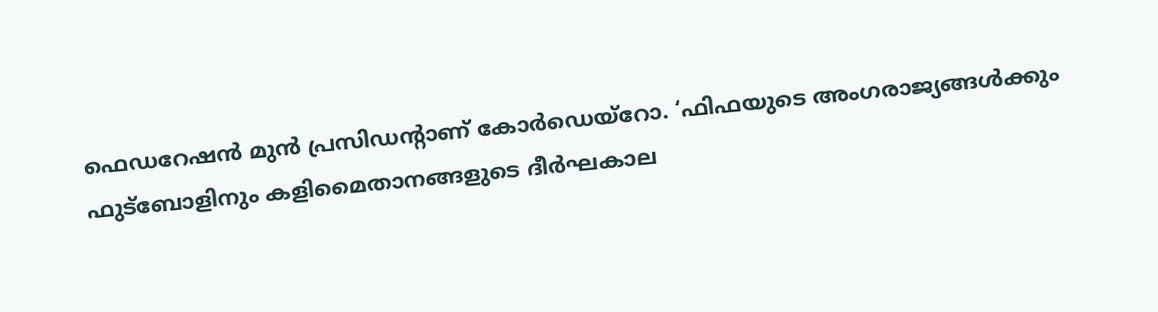ഫെഡറേഷന്‍ മുന്‍ പ്രസിഡന്റാണ് കോര്‍ഡെയ്‌റോ. ‘ഫിഫയുടെ അംഗരാജ്യങ്ങള്‍ക്കും ഫുട്ബോളിനും കളിമൈതാനങ്ങളുടെ ദീര്‍ഘകാല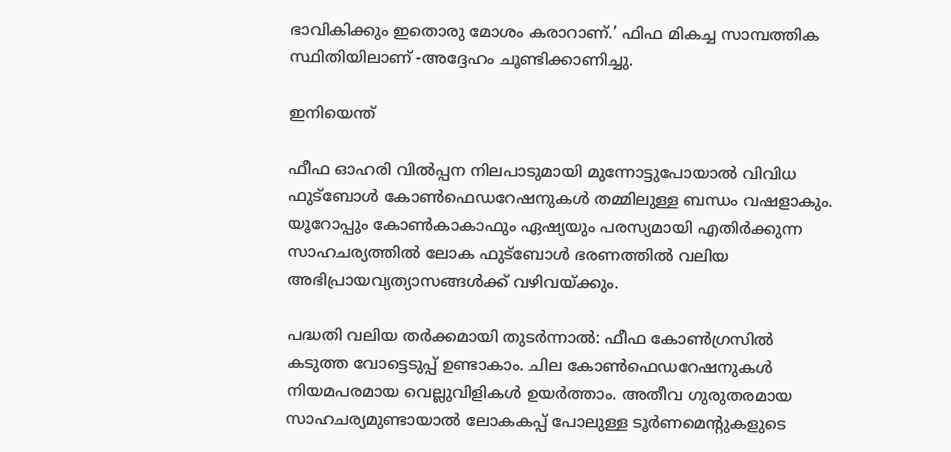ഭാവികിക്കും ഇതൊരു മോശം കരാറാണ്.’ ഫിഫ മികച്ച സാമ്പത്തിക സ്ഥിതിയിലാണ് -അദ്ദേഹം ചൂണ്ടിക്കാണിച്ചു.

ഇനിയെന്ത്

ഫീഫ ഓഹരി വില്‍പ്പന നിലപാടുമായി മുന്നോട്ടുപോയാല്‍ വിവിധ ഫുട്‌ബോള്‍ കോണ്‍ഫെഡറേഷനുകള്‍ തമ്മിലുള്ള ബന്ധം വഷളാകും. യൂറോപ്പും കോണ്‍കാകാഫും ഏഷ്യയും പരസ്യമായി എതിര്‍ക്കുന്ന സാഹചര്യത്തില്‍ ലോക ഫുട്‌ബോള്‍ ഭരണത്തില്‍ വലിയ അഭിപ്രായവ്യത്യാസങ്ങള്‍ക്ക് വഴിവയ്‌ക്കും.

പദ്ധതി വലിയ തര്‍ക്കമായി തുടര്‍ന്നാല്‍: ഫീഫ കോണ്‍ഗ്രസില്‍ കടുത്ത വോട്ടെടുപ്പ് ഉണ്ടാകാം. ചില കോണ്‍ഫെഡറേഷനുകള്‍ നിയമപരമായ വെല്ലുവിളികള്‍ ഉയര്‍ത്താം. അതീവ ഗുരുതരമായ സാഹചര്യമുണ്ടായാല്‍ ലോകകപ്പ് പോലുള്ള ടൂര്‍ണമെന്റുകളുടെ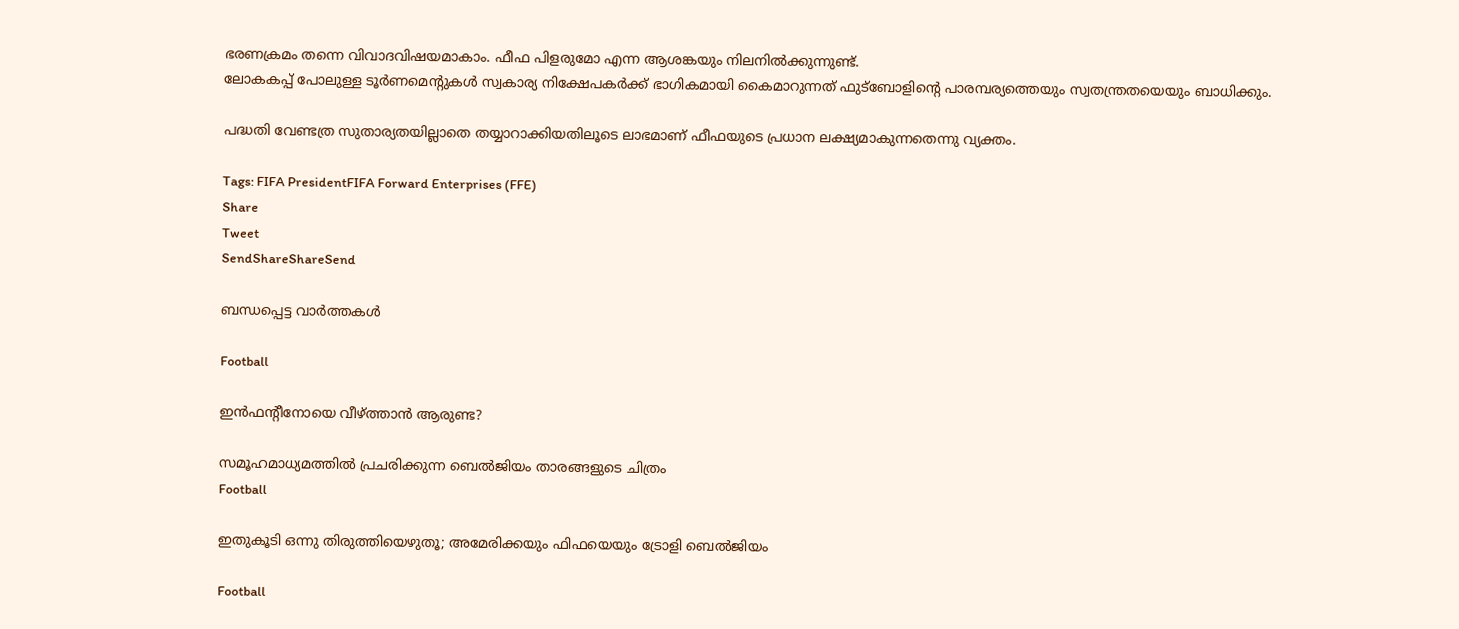ഭരണക്രമം തന്നെ വിവാദവിഷയമാകാം. ഫീഫ പിളരുമോ എന്ന ആശങ്കയും നിലനില്‍ക്കുന്നുണ്ട്.
ലോകകപ്പ് പോലുള്ള ടൂര്‍ണമെന്റുകള്‍ സ്വകാര്യ നിക്ഷേപകര്‍ക്ക് ഭാഗികമായി കൈമാറുന്നത് ഫുട്‌ബോളിന്റെ പാരമ്പര്യത്തെയും സ്വതന്ത്രതയെയും ബാധിക്കും.

പദ്ധതി വേണ്ടത്ര സുതാര്യതയില്ലാതെ തയ്യാറാക്കിയതിലൂടെ ലാഭമാണ് ഫീഫയുടെ പ്രധാന ലക്ഷ്യമാകുന്നതെന്നു വ്യക്തം.

Tags: FIFA PresidentFIFA Forward Enterprises (FFE)
Share
Tweet
SendShareShareSend

ബന്ധപ്പെട്ട വാര്‍ത്തകള്‍

Football

ഇന്‍ഫന്റീനോയെ വീഴ്‌ത്താന്‍ ആരുണ്ട?

സമൂഹമാധ്യമത്തില്‍ പ്രചരിക്കുന്ന ബെല്‍ജിയം താരങ്ങളുടെ ചിത്രം
Football

ഇതുകൂടി ഒന്നു തിരുത്തിയെഴുതൂ; അമേരിക്കയും ഫിഫയെയും ട്രോളി ബെല്‍ജിയം

Football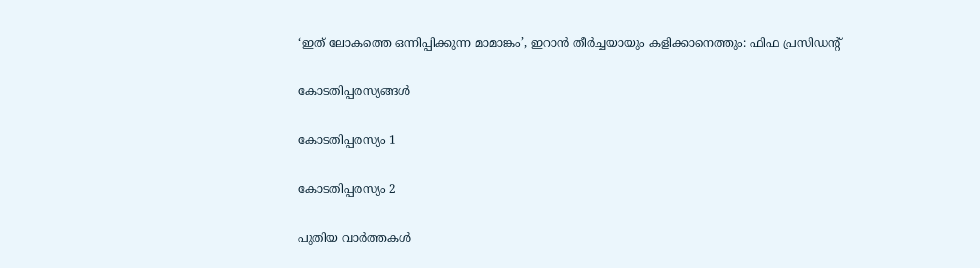‘ഇത് ലോകത്തെ ഒന്നിപ്പിക്കുന്ന മാമാങ്കം’, ഇറാന്‍ തീര്‍ച്ചയായും കളിക്കാനെത്തും: ഫിഫ പ്രസിഡന്റ്

കോടതിപ്പരസ്യങ്ങള്‍

കോടതിപ്പരസ്യം 1

കോടതിപ്പരസ്യം 2

പുതിയ വാര്‍ത്തകള്‍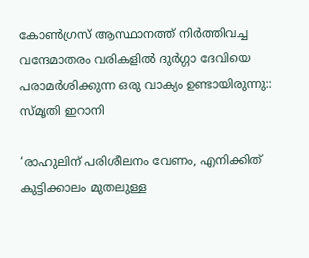കോൺഗ്രസ് ആസ്ഥാനത്ത് നിർത്തിവച്ച വന്ദേമാതരം വരികളിൽ ദുർഗ്ഗാ ദേവിയെ പരാമർശിക്കുന്ന ഒരു വാക്യം ഉണ്ടായിരുന്നു:: സ്മൃതി ഇറാനി

‘രാഹുലിന് പരിശീലനം വേണം, എനിക്കിത് കുട്ടിക്കാലം മുതലുള്ള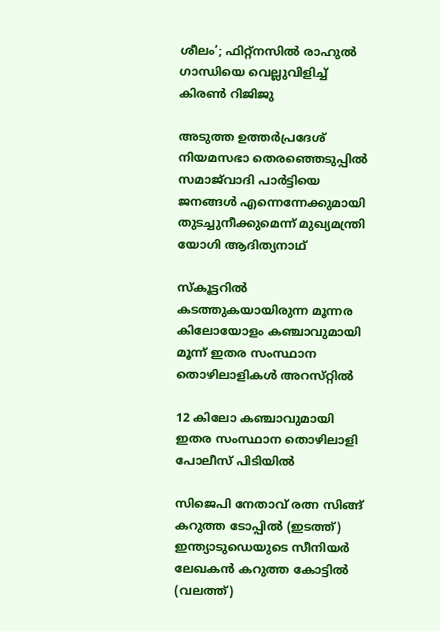ശീലം’; ഫിറ്റ്‌നസിൽ രാഹുൽ ഗാന്ധിയെ വെല്ലുവിളിച്ച് കിരൺ റിജിജു

അടുത്ത ഉത്തർപ്രദേശ് നിയമസഭാ തെരഞ്ഞെടുപ്പിൽ സമാജ്‌വാദി പാർട്ടിയെ ജനങ്ങൾ എന്നെന്നേക്കുമായി തുടച്ചുനീക്കുമെന്ന് മുഖ്യമന്ത്രി യോഗി ആദിത്യനാഥ്

സ്കൂട്ടറിൽ കടത്തുകയായിരുന്ന മൂന്നര കിലോയോളം കഞ്ചാവുമായി മൂന്ന് ഇതര സംസ്ഥാന തൊഴിലാളികൾ അറസ്‌റ്റിൽ

12 കിലോ കഞ്ചാവുമായി ഇതര സംസ്ഥാന തൊഴിലാളി പോലീസ് പിടിയിൽ

സിജെപി നേതാവ് രത്ന സിങ്ങ് കറുത്ത ടോപ്പില്‍ (ഇടത്ത്) ഇന്ത്യാടുഡെയുടെ സീനിയര്‍ ലേഖകന്‍ കറുത്ത കോട്ടില്‍ (വലത്ത്)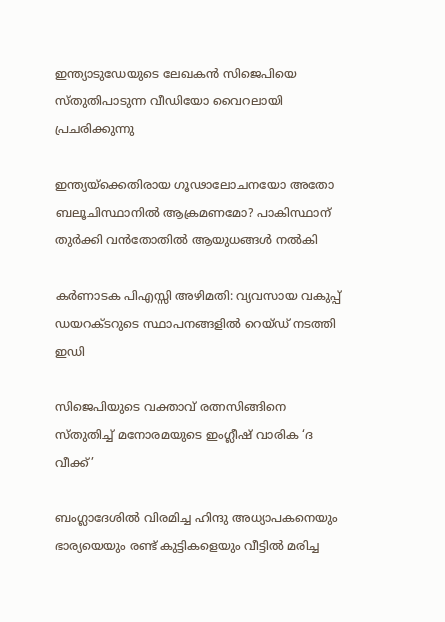ഇന്ത്യാടുഡേയുടെ ലേഖകന്‍ സിജെപിയെ സ്തുതിപാടുന്ന വീഡിയോ വൈറലായി പ്രചരിക്കുന്നു

ഇന്ത്യയ്‌ക്കെതിരായ ഗൂഢാലോചനയോ അതോ ബലൂചിസ്ഥാനിൽ ആക്രമണമോ? പാകിസ്ഥാന് തുർക്കി വൻതോതിൽ ആയുധങ്ങൾ നൽകി

കര്‍ണാടക പിഎസ്സി അഴിമതി: വ്യവസായ വകുപ്പ് ഡയറക്ടറുടെ സ്ഥാപനങ്ങളില്‍ റെയ്ഡ് നടത്തി ഇഡി

സിജെപിയുടെ വക്താവ് രത്നസിങ്ങിനെ സ്തുതിച്ച് മനോരമയുടെ ഇംഗ്ലീഷ് വാരിക ‘ദ വീക്ക്’

ബംഗ്ലാദേശിൽ വിരമിച്ച ഹിന്ദു അധ്യാപകനെയും ഭാര്യയെയും രണ്ട് കുട്ടികളെയും വീട്ടിൽ മരിച്ച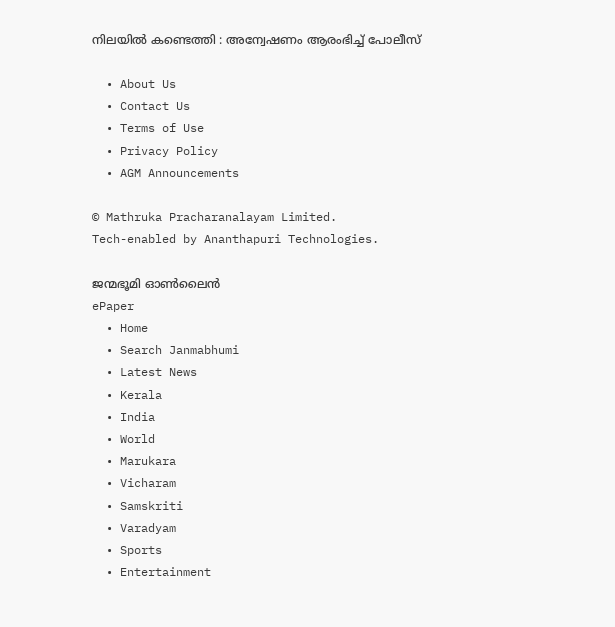നിലയിൽ കണ്ടെത്തി : അന്വേഷണം ആരംഭിച്ച് പോലീസ്

  • About Us
  • Contact Us
  • Terms of Use
  • Privacy Policy
  • AGM Announcements

© Mathruka Pracharanalayam Limited.
Tech-enabled by Ananthapuri Technologies.

ജന്മഭൂമി ഓണ്‍ലൈന്‍
ePaper
  • Home
  • Search Janmabhumi
  • Latest News
  • Kerala
  • India
  • World
  • Marukara
  • Vicharam
  • Samskriti
  • Varadyam
  • Sports
  • Entertainment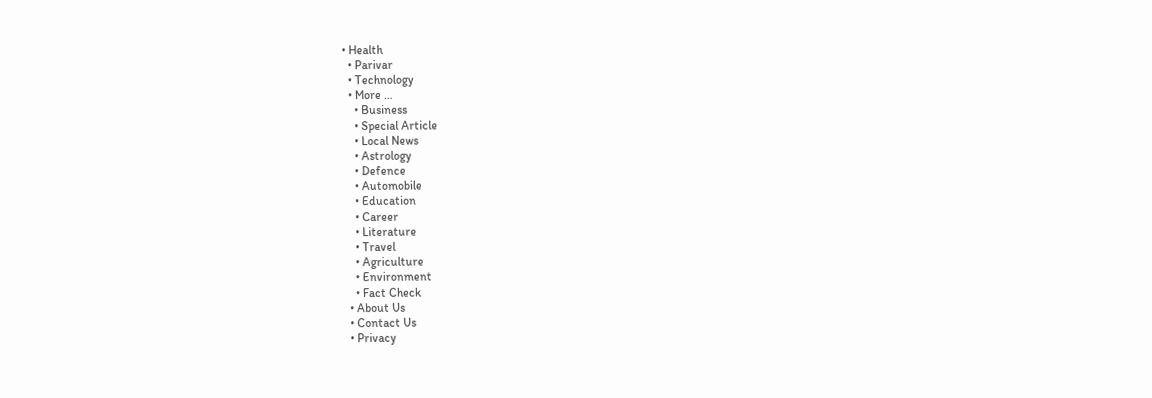• Health
  • Parivar
  • Technology
  • More …
    • Business
    • Special Article
    • Local News
    • Astrology
    • Defence
    • Automobile
    • Education
    • Career
    • Literature
    • Travel
    • Agriculture
    • Environment
    • Fact Check
  • About Us
  • Contact Us
  • Privacy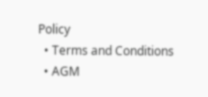Policy
  • Terms and Conditions
  • AGM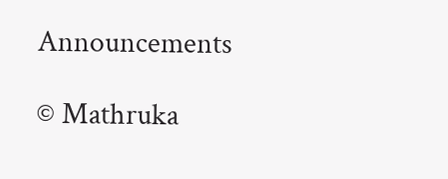Announcements

© Mathruka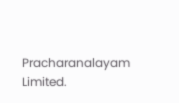Pracharanalayam Limited.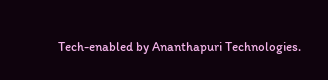Tech-enabled by Ananthapuri Technologies.